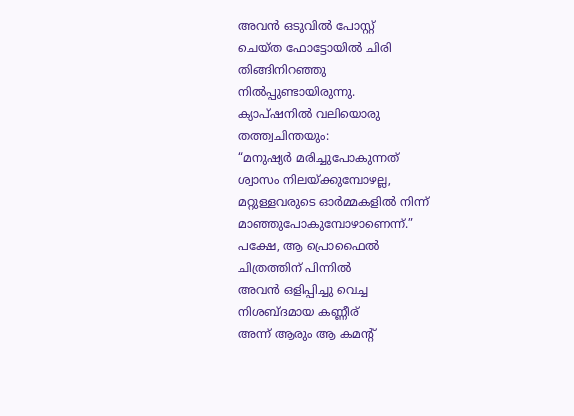അവൻ ഒടുവിൽ പോസ്റ്റ്
ചെയ്ത ഫോട്ടോയിൽ ചിരി
തിങ്ങിനിറഞ്ഞു
നിൽപ്പുണ്ടായിരുന്നു.
ക്യാപ്ഷനിൽ വലിയൊരു
തത്ത്വചിന്തയും:
“മനുഷ്യർ മരിച്ചുപോകുന്നത്
ശ്വാസം നിലയ്ക്കുമ്പോഴല്ല,
മറ്റുള്ളവരുടെ ഓർമ്മകളിൽ നിന്ന്
മാഞ്ഞുപോകുമ്പോഴാണെന്ന്.”
പക്ഷേ, ആ പ്രൊഫൈൽ
ചിത്രത്തിന് പിന്നിൽ
അവൻ ഒളിപ്പിച്ചു വെച്ച
നിശബ്ദമായ കണ്ണീര്
അന്ന് ആരും ആ കമന്റ്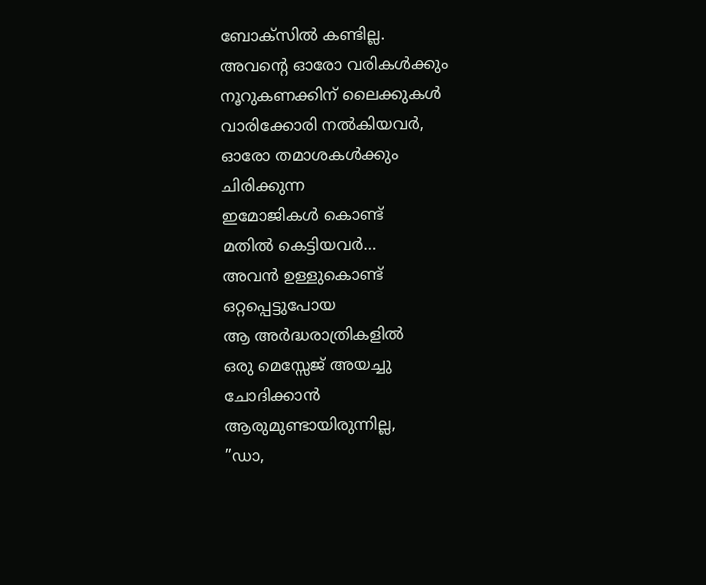ബോക്സിൽ കണ്ടില്ല.
അവന്റെ ഓരോ വരികൾക്കും
നൂറുകണക്കിന് ലൈക്കുകൾ
വാരിക്കോരി നൽകിയവർ,
ഓരോ തമാശകൾക്കും
ചിരിക്കുന്ന
ഇമോജികൾ കൊണ്ട്
മതിൽ കെട്ടിയവർ…
അവൻ ഉള്ളുകൊണ്ട്
ഒറ്റപ്പെട്ടുപോയ
ആ അർദ്ധരാത്രികളിൽ
ഒരു മെസ്സേജ് അയച്ചു
ചോദിക്കാൻ
ആരുമുണ്ടായിരുന്നില്ല,
”ഡാ,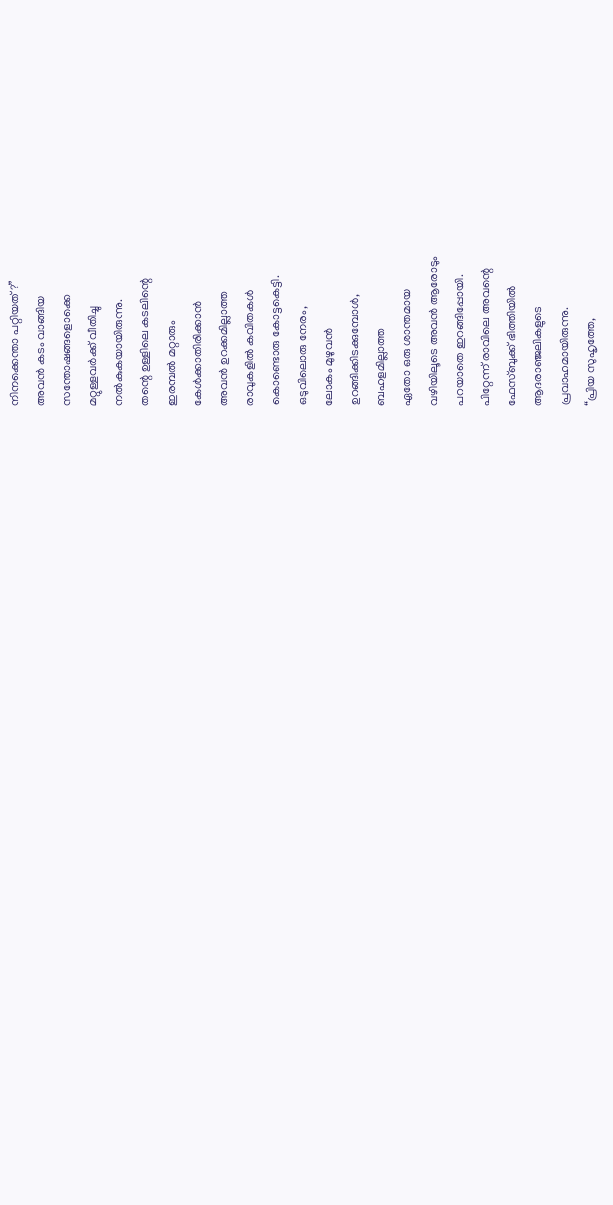നിനക്കെന്താ പറ്റിയത്?”
അവൻ കടം വാങ്ങിയ
സന്തോഷങ്ങളൊക്കെ
മറ്റുള്ളവർക്ക് വീതിച്ചു
നൽകുകയായിരുന്നു.
തന്റെ ഉള്ളിലെ കടലിന്റെ
ഇരമ്പൽ മറ്റാരും
കേൾക്കാതിരിക്കാൻ
അവൻ ഉറക്കമില്ലാത്ത
രാവുകളിൽ കവിതകൾ
കൊണ്ടൊരു കോട്ടകെട്ടി.
ഒടുവിലൊരു നേരം,
ലോകം മുഴുവൻ
ഉറങ്ങിക്കിടക്കുമ്പോൾ,
ബഹളമില്ലാത്ത
ഏതോ ഒരു ശാന്തമായ
വഴിയിലൂടെ അവൻ ആരോടും
പറയാതെ ഇറങ്ങിപ്പോയി.
പിറ്റേന്ന് രാവിലെ അവന്റെ
ഫേസ്ബുക്ക് ഭിത്തിയിൽ
ആദരാഞ്ജലികളുടെ
പ്രവാഹമായിരുന്നു.
“പ്രിയ സുഹൃത്തേ,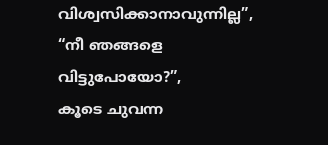വിശ്വസിക്കാനാവുന്നില്ല”,
“നീ ഞങ്ങളെ വിട്ടുപോയോ?”,
കൂടെ ചുവന്ന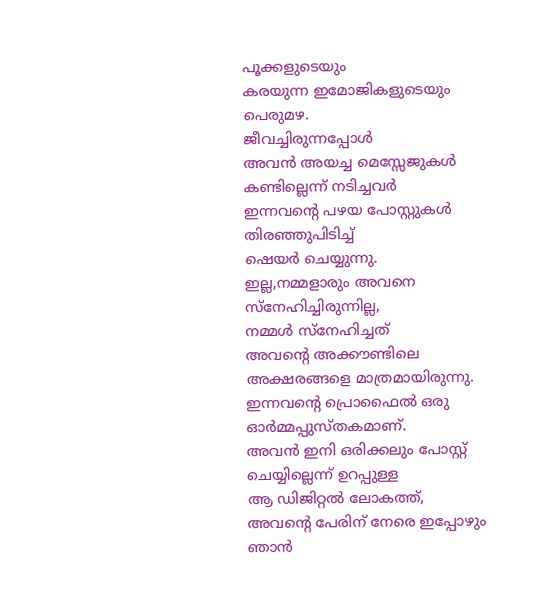പൂക്കളുടെയും
കരയുന്ന ഇമോജികളുടെയും
പെരുമഴ.
ജീവച്ചിരുന്നപ്പോൾ
അവൻ അയച്ച മെസ്സേജുകൾ
കണ്ടില്ലെന്ന് നടിച്ചവർ
ഇന്നവന്റെ പഴയ പോസ്റ്റുകൾ
തിരഞ്ഞുപിടിച്ച്
ഷെയർ ചെയ്യുന്നു.
ഇല്ല,നമ്മളാരും അവനെ
സ്നേഹിച്ചിരുന്നില്ല,
നമ്മൾ സ്നേഹിച്ചത്
അവന്റെ അക്കൗണ്ടിലെ
അക്ഷരങ്ങളെ മാത്രമായിരുന്നു.
ഇന്നവന്റെ പ്രൊഫൈൽ ഒരു
ഓർമ്മപ്പുസ്തകമാണ്.
അവൻ ഇനി ഒരിക്കലും പോസ്റ്റ്
ചെയ്യില്ലെന്ന് ഉറപ്പുള്ള
ആ ഡിജിറ്റൽ ലോകത്ത്,
അവന്റെ പേരിന് നേരെ ഇപ്പോഴും
ഞാൻ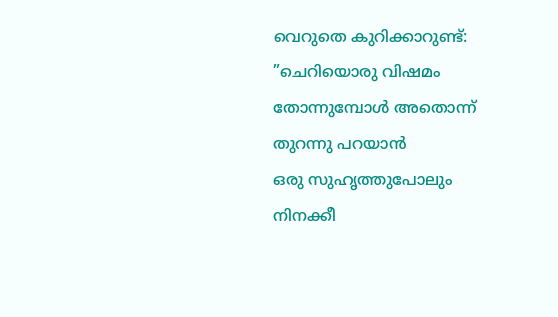വെറുതെ കുറിക്കാറുണ്ട്:
”ചെറിയൊരു വിഷമം
തോന്നുമ്പോൾ അതൊന്ന്
തുറന്നു പറയാൻ
ഒരു സുഹൃത്തുപോലും
നിനക്കീ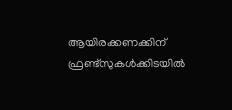ആയിരക്കണക്കിന്
ഫ്രണ്ട്സുകൾക്കിടയിൽ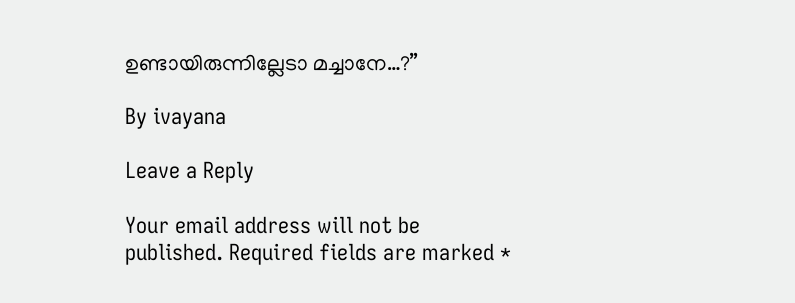ഉണ്ടായിരുന്നില്ലേടാ മച്ചാനേ…?”

By ivayana

Leave a Reply

Your email address will not be published. Required fields are marked *